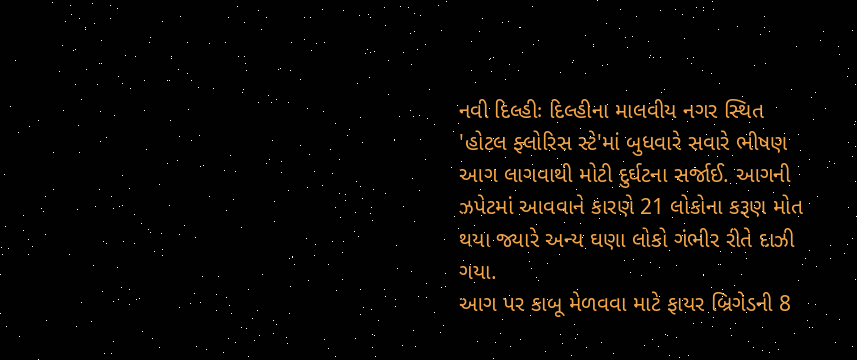નવી દિલ્હીઃ દિલ્હીના માલવીય નગર સ્થિત 'હોટલ ફ્લોરિસ સ્ટે'માં બુધવારે સવારે ભીષણ આગ લાગવાથી મોટી દુર્ઘટના સર્જાઈ. આગની ઝપેટમાં આવવાને કારણે 21 લોકોના કરૂણ મોત થયા જ્યારે અન્ય ઘણા લોકો ગંભીર રીતે દાઝી ગયા.
આગ પર કાબૂ મેળવવા માટે ફાયર બ્રિગેડની 8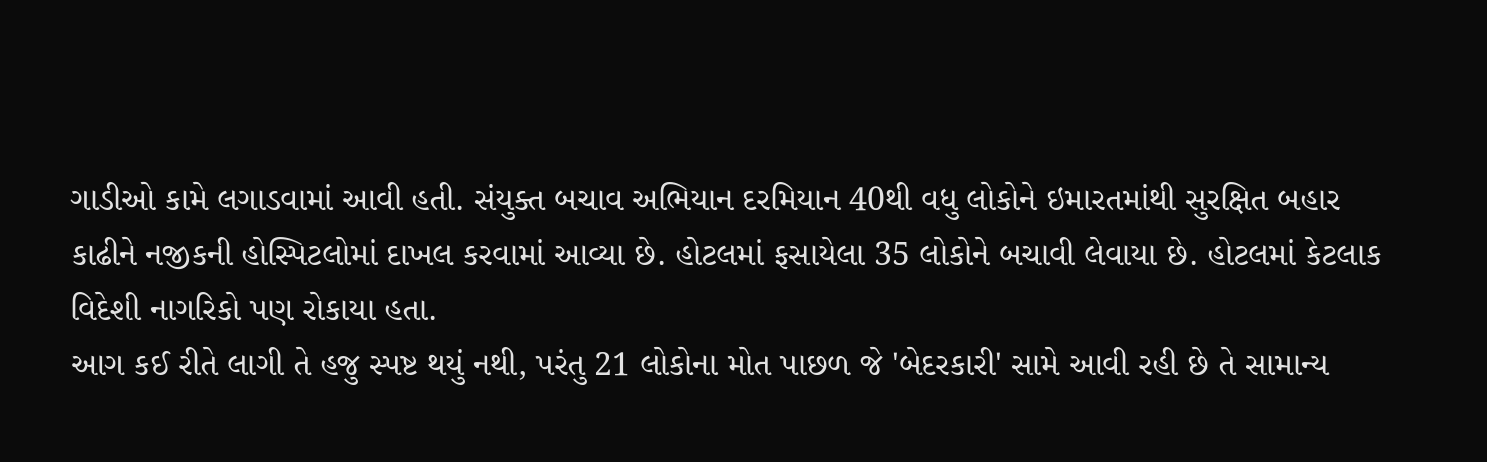ગાડીઓ કામે લગાડવામાં આવી હતી. સંયુક્ત બચાવ અભિયાન દરમિયાન 40થી વધુ લોકોને ઇમારતમાંથી સુરક્ષિત બહાર કાઢીને નજીકની હોસ્પિટલોમાં દાખલ કરવામાં આવ્યા છે. હોટલમાં ફસાયેલા 35 લોકોને બચાવી લેવાયા છે. હોટલમાં કેટલાક વિદેશી નાગરિકો પણ રોકાયા હતા.
આગ કઈ રીતે લાગી તે હજુ સ્પષ્ટ થયું નથી, પરંતુ 21 લોકોના મોત પાછળ જે 'બેદરકારી' સામે આવી રહી છે તે સામાન્ય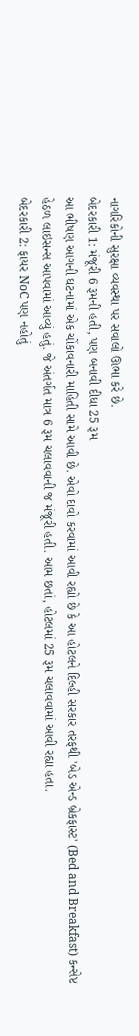નાગરિકોની સુરક્ષા વ્યવસ્થા પર સવાલો ઊભા કરે છે.
બેદરકારી 1: મંજૂરી 6 રૂમની હતી, પણ બનાવી દીધા 25 રૂમ
આ ભીષણ આગની ઘટનામાં એક ચોંકાવનારી માહિતી સામે આવી છે. એવો દાવો કરવામાં આવી રહ્યો છે કે આ હોટલને દિલ્હી સરકાર તરફથી 'બેડ એન્ડ બ્રેકફાસ્ટ' (Bed and Breakfast) કન્સેપ્ટ હેઠળ લાઇસન્સ આપવામાં આવ્યું હતું. જે અંતર્ગત માત્ર 6 રૂમ ચલાવવાની જ મંજૂરી હતી. આમ છતાં, હોટલમાં 25 રૂમ ચલાવવામાં આવી રહ્યા હતા.
બેદરકારી 2: ફાયર NoC પણ નહોતું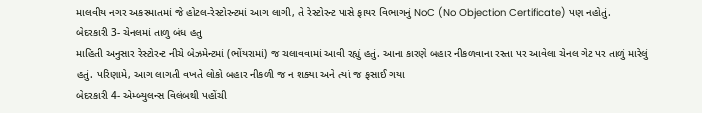માલવીય નગર અકસ્માતમાં જે હોટલ-રેસ્ટોરન્ટમાં આગ લાગી, તે રેસ્ટોરન્ટ પાસે ફાયર વિભાગનું NoC (No Objection Certificate) પણ નહોતું.
બેદરકારી 3- ચેનલમાં તાળુ બંધ હતુ
માહિતી અનુસાર રેસ્ટોરન્ટ નીચે બેઝમેન્ટમાં (ભોંયરામાં) જ ચલાવવામાં આવી રહ્યું હતું. આના કારણે બહાર નીકળવાના રસ્તા પર આવેલા ચેનલ ગેટ પર તાળું મારેલું હતું. પરિણામે, આગ લાગતી વખતે લોકો બહાર નીકળી જ ન શક્યા અને ત્યાં જ ફસાઈ ગયા
બેદરકારી 4- એમ્બ્યુલન્સ વિલંબથી પહોંચી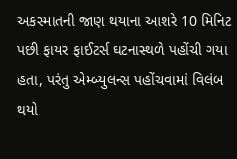અકસ્માતની જાણ થયાના આશરે 10 મિનિટ પછી ફાયર ફાઈટર્સ ઘટનાસ્થળે પહોંચી ગયા હતા, પરંતુ એમ્બ્યુલન્સ પહોંચવામાં વિલંબ થયો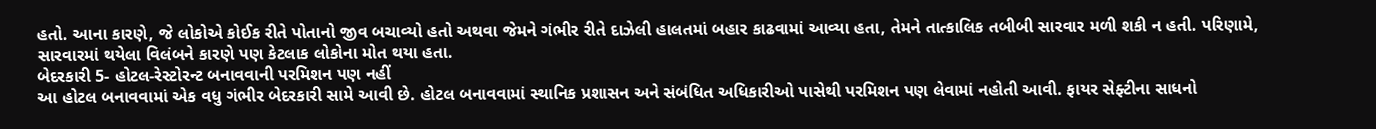હતો. આના કારણે, જે લોકોએ કોઈક રીતે પોતાનો જીવ બચાવ્યો હતો અથવા જેમને ગંભીર રીતે દાઝેલી હાલતમાં બહાર કાઢવામાં આવ્યા હતા, તેમને તાત્કાલિક તબીબી સારવાર મળી શકી ન હતી. પરિણામે, સારવારમાં થયેલા વિલંબને કારણે પણ કેટલાક લોકોના મોત થયા હતા.
બેદરકારી 5- હોટલ-રેસ્ટોરન્ટ બનાવવાની પરમિશન પણ નહીં
આ હોટલ બનાવવામાં એક વધુ ગંભીર બેદરકારી સામે આવી છે. હોટલ બનાવવામાં સ્થાનિક પ્રશાસન અને સંબંધિત અધિકારીઓ પાસેથી પરમિશન પણ લેવામાં નહોતી આવી. ફાયર સેફ્ટીના સાધનો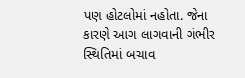પણ હોટલોમાં નહોતા. જેના કારણે આગ લાગવાની ગંભીર સ્થિતિમાં બચાવ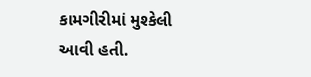કામગીરીમાં મુશ્કેલી આવી હતી.